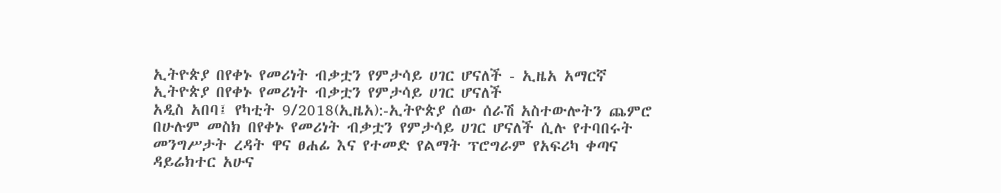ኢትዮጵያ በየቀኑ የመሪነት ብቃቷን የምታሳይ ሀገር ሆናለች - ኢዜአ አማርኛ
ኢትዮጵያ በየቀኑ የመሪነት ብቃቷን የምታሳይ ሀገር ሆናለች
አዲስ አበባ፤ የካቲት 9/2018(ኢዜአ):-ኢትዮጵያ ሰው ሰራሽ አስተውሎትን ጨምሮ በሁሉም መስክ በየቀኑ የመሪነት ብቃቷን የምታሳይ ሀገር ሆናለች ሲሉ የተባበሩት መንግሥታት ረዳት ዋና ፀሐፊ እና የተመድ የልማት ፕሮግራም የአፍሪካ ቀጣና ዳይሬክተር አሁና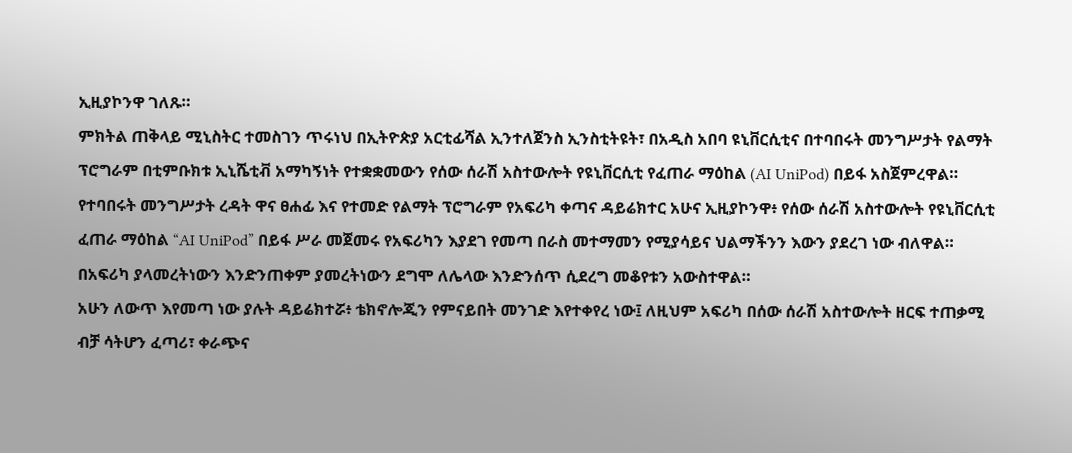ኢዚያኮንዋ ገለጹ።
ምክትል ጠቅላይ ሚኒስትር ተመስገን ጥሩነህ በኢትዮጵያ አርቲፊሻል ኢንተለጀንስ ኢንስቲትዩት፣ በአዲስ አበባ ዩኒቨርሲቲና በተባበሩት መንግሥታት የልማት ፕሮግራም በቲምቡክቱ ኢኒሼቲቭ አማካኝነት የተቋቋመውን የሰው ሰራሽ አስተውሎት የዩኒቨርሲቲ የፈጠራ ማዕከል (AI UniPod) በይፋ አስጀምረዋል።
የተባበሩት መንግሥታት ረዳት ዋና ፀሐፊ እና የተመድ የልማት ፕሮግራም የአፍሪካ ቀጣና ዳይሬክተር አሁና ኢዚያኮንዋ፥ የሰው ሰራሽ አስተውሎት የዩኒቨርሲቲ ፈጠራ ማዕከል “AI UniPod” በይፋ ሥራ መጀመሩ የአፍሪካን እያደገ የመጣ በራስ መተማመን የሚያሳይና ህልማችንን እውን ያደረገ ነው ብለዋል።
በአፍሪካ ያላመረትነውን እንድንጠቀም ያመረትነውን ደግሞ ለሌላው እንድንሰጥ ሲደረግ መቆየቱን አውስተዋል።
አሁን ለውጥ እየመጣ ነው ያሉት ዳይሬክተሯ፥ ቴክኖሎጂን የምናይበት መንገድ እየተቀየረ ነው፤ ለዚህም አፍሪካ በሰው ሰራሽ አስተውሎት ዘርፍ ተጠቃሚ ብቻ ሳትሆን ፈጣሪ፣ ቀራጭና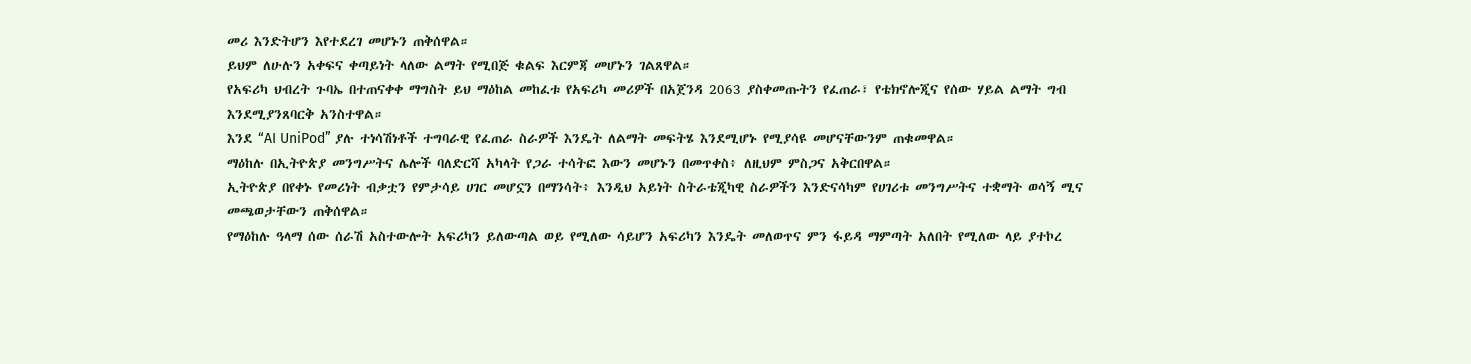መሪ እንድትሆን እየተደረገ መሆኑን ጠቅሰዋል።
ይህም ለሁሉን አቀፍና ቀጣይነት ላለው ልማት የሚበጅ ቁልፍ እርምጃ መሆኑን ገልጸዋል።
የአፍሪካ ህብረት ጉባኤ በተጠናቀቀ ማግስት ይህ ማዕከል መከፈቱ የአፍሪካ መሪዎች በአጀንዳ 2063 ያስቀመጡትን የፈጠራ፣ የቴክኖሎጂና የሰው ሃይል ልማት ግብ እንደሚያንጸባርቅ አንስተዋል።
እንደ “AI UniPod” ያሉ ተነሳሽነቶች ተግባራዊ የፈጠራ ስራዎች እንዴት ለልማት መፍትሄ እንደሚሆኑ የሚያሳዩ መሆናቸውንም ጠቁመዋል።
ማዕከሉ በኢትዮጵያ መንግሥትና ሌሎች ባለድርሻ አካላት የጋራ ተሳትፎ እውን መሆኑን በመጥቀስ፥ ለዚህም ምስጋና አቅርበዋል።
ኢትዮጵያ በየቀኑ የመሪነት ብቃቷን የምታሳይ ሀገር መሆኗን በማንሳት፥ እንዲህ አይነት ስትራቴጂካዊ ስራዎችን እንድናሳካም የሀገሪቱ መንግሥትና ተቋማት ወሳኝ ሚና መጫወታቸውን ጠቅሰዋል።
የማዕከሉ ዓላማ ሰው ሰራሽ አስተውሎት አፍሪካን ይለውጣል ወይ የሚለው ሳይሆን አፍሪካን እንዴት መለወጥና ምን ፋይዳ ማምጣት አለበት የሚለው ላይ ያተኮረ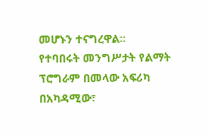መሆኑን ተናግረዋል።
የተባበሩት መንግሥታት የልማት ፕሮግራም በመላው አፍሪካ በአካዳሚው፣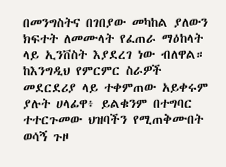በመንግስትና በገበያው መካከል ያለውን ክፍተት ለመሙላት የፈጠራ ማዕከላት ላይ ኢንቨስት እያደረገ ነው ብለዋል።
ከእንግዲህ የምርምር ስራዎች መደርደሪያ ላይ ተቀምጠው አይቀሩም ያሉት ሀላፊዋ፥ ይልቁንም በተግባር ተተርጉመው ህዝባችን የሚጠቅሙበት ወሳኝ ጉዞ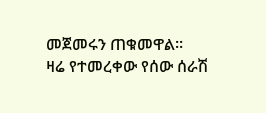መጀመሩን ጠቁመዋል።
ዛሬ የተመረቀው የሰው ሰራሽ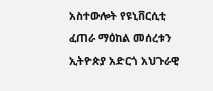አስተውሎት የዩኒቨርሲቲ ፈጠራ ማዕከል መሰረቱን ኢትዮጵያ አድርጎ አህጉራዊ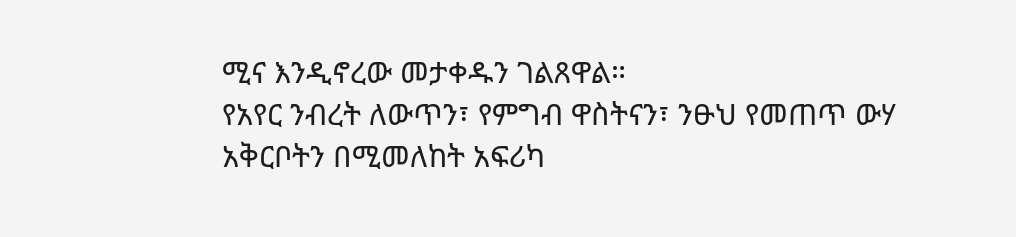ሚና እንዲኖረው መታቀዱን ገልጸዋል።
የአየር ንብረት ለውጥን፣ የምግብ ዋስትናን፣ ንፁህ የመጠጥ ውሃ አቅርቦትን በሚመለከት አፍሪካ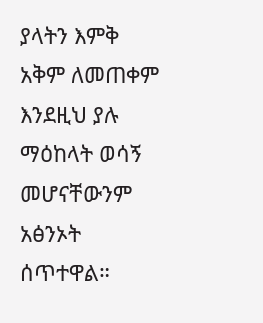ያላትን እምቅ አቅም ለመጠቀም እንደዚህ ያሉ ማዕከላት ወሳኝ መሆናቸውንም አፅንኦት ሰጥተዋል።